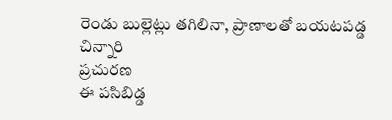రెండు బుల్లెట్లు తగిలినా, ప్రాణాలతో బయటపడ్డ చిన్నారి
ప్రచురణ
ఈ పసిబిడ్డ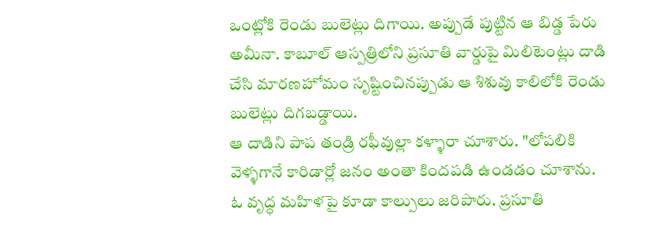ఒంట్లోకి రెండు బులెట్లు దిగాయి. అప్పుడే పుట్టిన ఆ బిడ్డ పేరు అమీనా. కాబూల్ ఆస్పత్రిలోని ప్రసూతి వార్డుపై మిలిటెంట్లు దాడి చేసి మారణహోమం సృష్టించినప్పుడు ఆ శిశువు కాలిలోకి రెండు బులెట్లు దిగబడ్డాయి.
ఆ దాడిని పాప తండ్రి రఫీవుల్లా కళ్ళారా చూశారు. "లోపలికి వెళ్ళగానే కారిడార్లో జనం అంతా కిందపడి ఉండడం చూశాను. ఓ వృద్ధ మహిళపై కూడా కాల్పులు జరిపారు. ప్రసూతి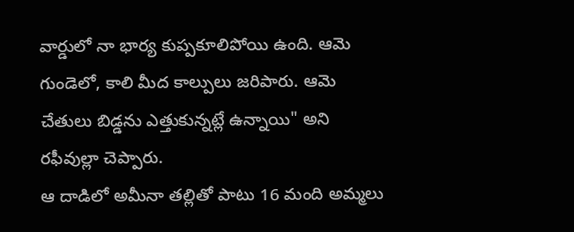వార్డులో నా భార్య కుప్పకూలిపోయి ఉంది. ఆమె గుండెలో, కాలి మీద కాల్పులు జరిపారు. ఆమె చేతులు బిడ్డను ఎత్తుకున్నట్లే ఉన్నాయి" అని రఫీవుల్లా చెప్పారు.
ఆ దాడిలో అమీనా తల్లితో పాటు 16 మంది అమ్మలు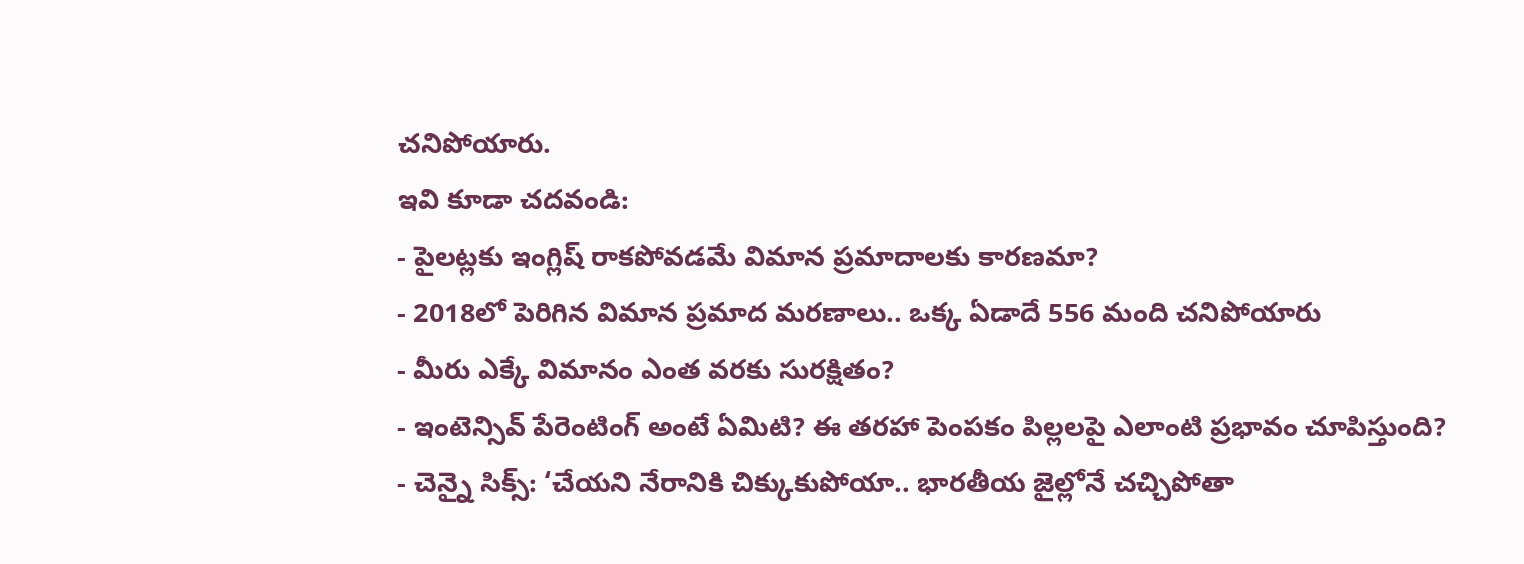చనిపోయారు.
ఇవి కూడా చదవండి:
- పైలట్లకు ఇంగ్లిష్ రాకపోవడమే విమాన ప్రమాదాలకు కారణమా?
- 2018లో పెరిగిన విమాన ప్రమాద మరణాలు.. ఒక్క ఏడాదే 556 మంది చనిపోయారు
- మీరు ఎక్కే విమానం ఎంత వరకు సురక్షితం?
- ఇంటెన్సివ్ పేరెంటింగ్ అంటే ఏమిటి? ఈ తరహా పెంపకం పిల్లలపై ఎలాంటి ప్రభావం చూపిస్తుంది?
- చెన్నై సిక్స్: ‘చేయని నేరానికి చిక్కుకుపోయా.. భారతీయ జైల్లోనే చచ్చిపోతా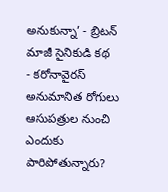అనుకున్నా’ - బ్రిటన్ మాజీ సైనికుడి కథ
- కరోనావైరస్ అనుమానిత రోగులు ఆసుపత్రుల నుంచి ఎందుకు పారిపోతున్నారు?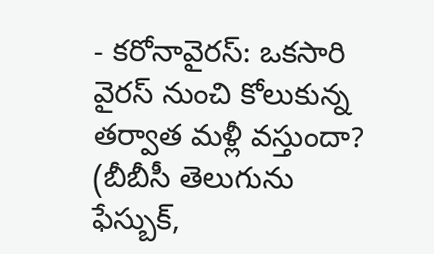- కరోనావైరస్: ఒకసారి వైరస్ నుంచి కోలుకున్న తర్వాత మళ్లీ వస్తుందా?
(బీబీసీ తెలుగును ఫేస్బుక్,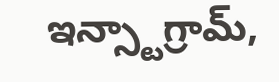ఇన్స్టాగ్రామ్,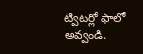ట్విటర్లో ఫాలో అవ్వండి.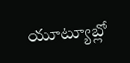యూట్యూబ్లో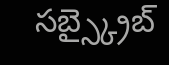సబ్స్క్రైబ్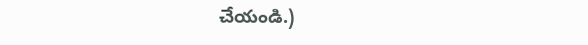చేయండి.)